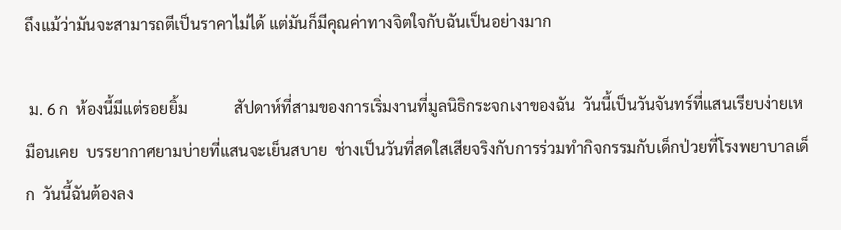ถึงแม้ว่ามันจะสามารถตีเป็นราคาไม่ได้ แต่มันก็มีคุณค่าทางจิตใจกับฉันเป็นอย่างมาก

 ม. 6 ก  ห้องนี้มีแต่รอยยิ้ม            สัปดาห์ที่สามของการเริ่มงานที่มูลนิธิกระจกเงาของฉัน  วันนี้เป็นวันจันทร์ที่แสนเรียบง่ายเหมือนเคย  บรรยากาศยามบ่ายที่แสนจะเย็นสบาย  ช่างเป็นวันที่สดใสเสียจริงกับการร่วมทำกิจกรรมกับเด็กป่วยที่โรงพยาบาลเด็ก  วันนี้ฉันต้องลง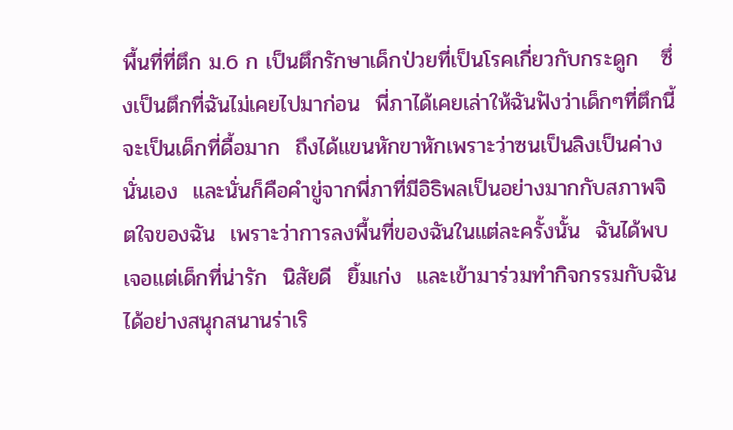พื้นที่ที่ตึก ม.6 ก เป็นตึกรักษาเด็กป่วยที่เป็นโรคเกี่ยวกับกระดูก   ซึ่งเป็นตึกที่ฉันไม่เคยไปมาก่อน  พี่ภาได้เคยเล่าให้ฉันฟังว่าเด็กๆที่ตึกนี้จะเป็นเด็กที่ดื้อมาก  ถึงได้แขนหักขาหักเพราะว่าซนเป็นลิงเป็นค่างนั่นเอง  และนั่นก็คือคำขู่จากพี่ภาที่มีอิธิพลเป็นอย่างมากกับสภาพจิตใจของฉัน  เพราะว่าการลงพื้นที่ของฉันในแต่ละครั้งนั้น  ฉันได้พบเจอแต่เด็กที่น่ารัก  นิสัยดี  ยิ้มเก่ง  และเข้ามาร่วมทำกิจกรรมกับฉันได้อย่างสนุกสนานร่าเริ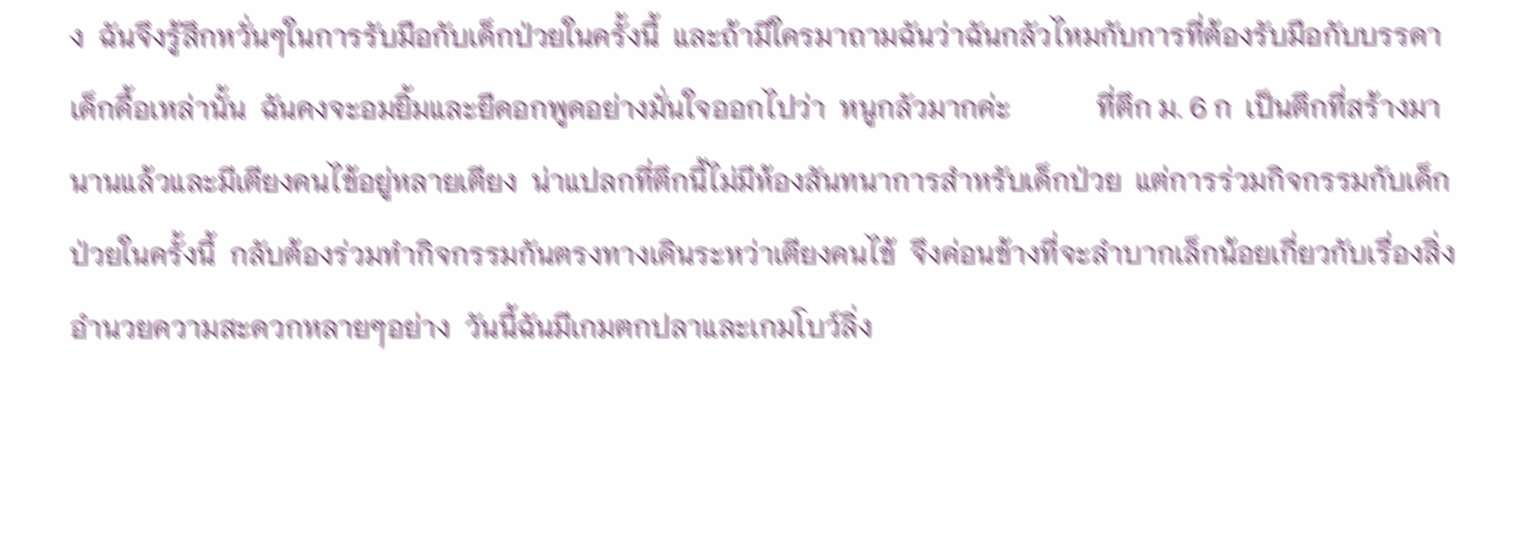ง  ฉันจึงรู้สึกหวั่นๆในการรับมือกับเด็กป่วยในครั้งนี้  และถ้ามีใครมาถามฉันว่าฉันกลัวไหมกับการที่ต้องรับมือกับบรรดาเด็กดื้อเหล่านั้น  ฉันคงจะอมยิ้มและยืดอกพูดอย่างมั่นใจออกไปว่า  หนูกลัวมากค่ะ            ที่ตึก ม. 6 ก  เป็นตึกที่สร้างมานานแล้วและมีเตียงคนไข้อยู่หลายเตียง  น่าแปลกที่ตึกนี้ไม่มีห้องสันทนาการสำหรับเด็กป่วย  แต่การร่วมกิจกรรมกับเด็กป่วยในครั้งนี้  กลับต้องร่วมทำกิจกรรมกันตรงทางเดินระหว่าเตียงคนไข้  จึงค่อนข้างที่จะลำบากเล็กน้อยเกี่ยวกับเรื่องสิ่งอำนวยความสะดวกหลายๆอย่าง  วันนี้ฉันมีเกมตกปลาและเกมโบว์ลิ่ง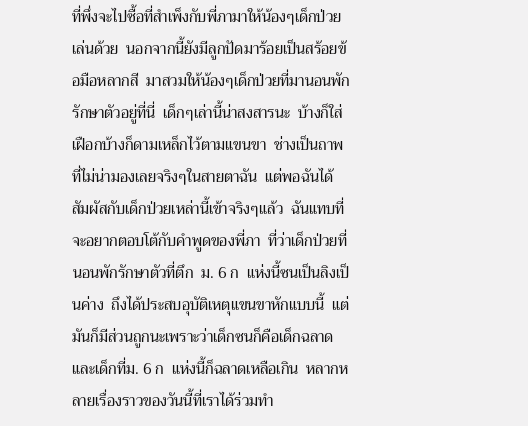ที่พึ่งจะไปซื้อที่สำเพ็งกับพี่ภามาให้น้องๆเด็กป่วยเล่นด้วย  นอกจากนี้ยังมีลูกปัดมาร้อยเป็นสร้อยข้อมือหลากสี  มาสวมให้น้องๆเด็กป่วยที่มานอนพักรักษาตัวอยู่ที่นี่  เด็กๆเล่านี้น่าสงสารนะ  บ้างก็ใส่เฝือกบ้างก็ดามเหล็กไว้ตามแขนขา  ช่างเป็นถาพที่ไม่น่ามองเลยจริงๆในสายตาฉัน  แต่พอฉันได้สัมผัสกับเด็กป่วยเหล่านี้เข้าจริงๆแล้ว  ฉันแทบที่จะอยากตอบโต้กับคำพูดของพี่ภา  ที่ว่าเด็กป่วยที่นอนพักรักษาตัวที่ตึก  ม. 6 ก  แห่งนี้ซนเป็นลิงเป็นค่าง  ถึงได้ประสบอุบัติเหตุแขนขาหักแบบนี้  แต่มันก็มีส่วนถูกนะเพราะว่าเด็กซนก็คือเด็กฉลาด  และเด็กที่ม. 6 ก  แห่งนี้ก็ฉลาดเหลือเกิน  หลากหลายเรื่องราวของวันนี้ที่เราได้ร่วมทำ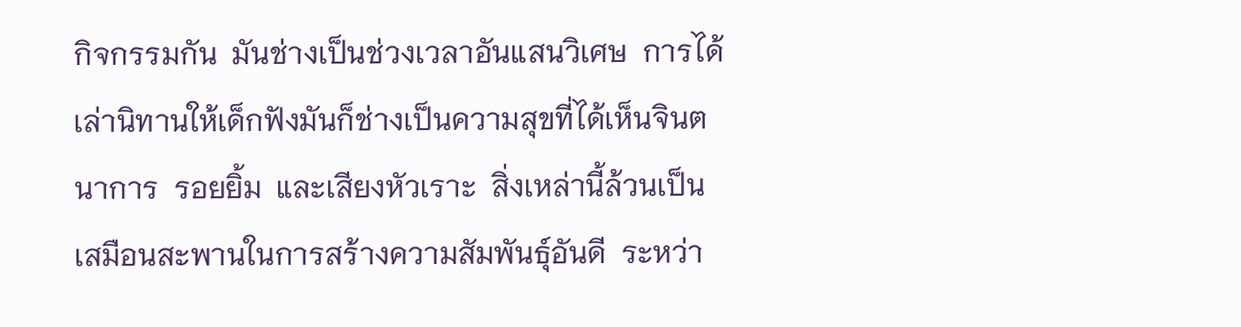กิจกรรมกัน  มันช่างเป็นช่วงเวลาอันแสนวิเศษ  การได้เล่านิทานให้เด็กฟังมันก็ช่างเป็นความสุขที่ได้เห็นจินตนาการ  รอยยิ้ม  และเสียงหัวเราะ  สิ่งเหล่านี้ล้วนเป็นเสมือนสะพานในการสร้างความสัมพันธุ์อันดี  ระหว่า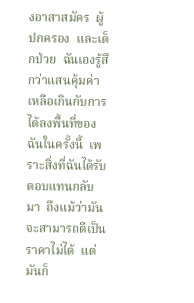งอาสาสมัคร  ผู้ปกครอง  และเด็กป่วย  ฉันเองรู้สึกว่าแสนคุ้มค่าเหลือเกินกับการได้ลงพื้นที่ของฉันในครั้งนี้  เพราะสิ่งที่ฉันได้รับตอบแทนกลับมา  ถึงแม้ว่ามันจะสามารถตีเป็นราคาไม่ได้  แต่มันก็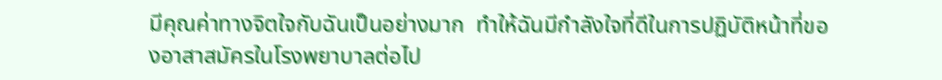มีคุณค่าทางจิตใจกับฉันเป็นอย่างมาก  ทำให้ฉันมีกำลังใจที่ดีในการปฏิบัติหน้าที่ของอาสาสมัครในโรงพยาบาลต่อไป